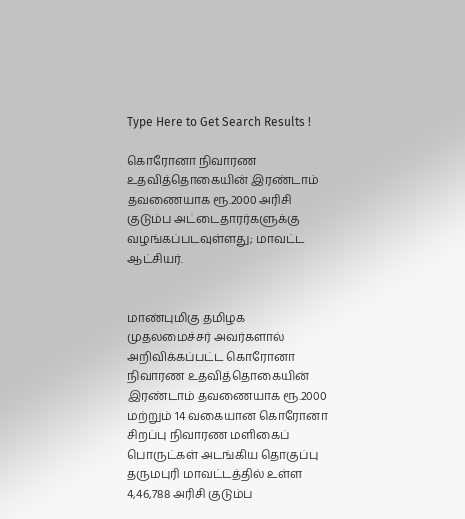Type Here to Get Search Results !

கொரோனா நிவாரண உதவித்தொகையின் இரண்டாம் தவணையாக ரூ.2000 அரிசி குடும்ப அட்டைதாரர்களுக்கு வழங்கப்படவுள்ளது; மாவட்ட ஆட்சியர்.


மாண்புமிகு தமிழக முதலமைச்சர் அவர்களால் அறிவிக்கப்பட்ட கொரோனா நிவாரண உதவித்தொகையின் இரண்டாம் தவணையாக ரூ.2000 மற்றும் 14 வகையான கொரோனா சிறப்பு நிவாரண மளிகைப் பொருட்கள் அடங்கிய தொகுப்பு தருமபுரி மாவட்டத்தில் உள்ள 4,46,788 அரிசி குடும்ப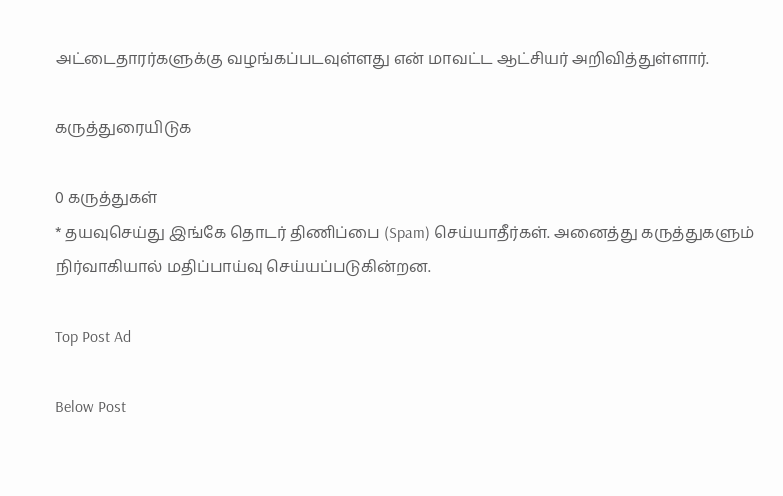அட்டைதாரர்களுக்கு வழங்கப்படவுள்ளது என் மாவட்ட ஆட்சியர் அறிவித்துள்ளார்.

கருத்துரையிடுக

0 கருத்துகள்
* தயவுசெய்து இங்கே தொடர் திணிப்பை (Spam) செய்யாதீர்கள். அனைத்து கருத்துகளும் நிர்வாகியால் மதிப்பாய்வு செய்யப்படுகின்றன.

Top Post Ad

Below Post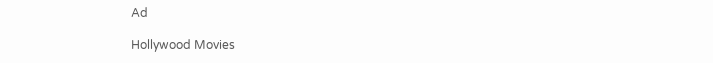Ad

Hollywood Movies